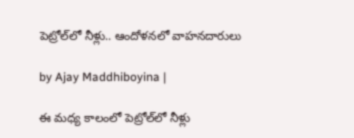పెట్రోల్‌లో నీళ్లు.. ఆందోళనలో వాహనదారులు

by Ajay Maddhiboyina |

ఈ మధ్య కాలంలో పెట్రోల్‌లో నీళ్లు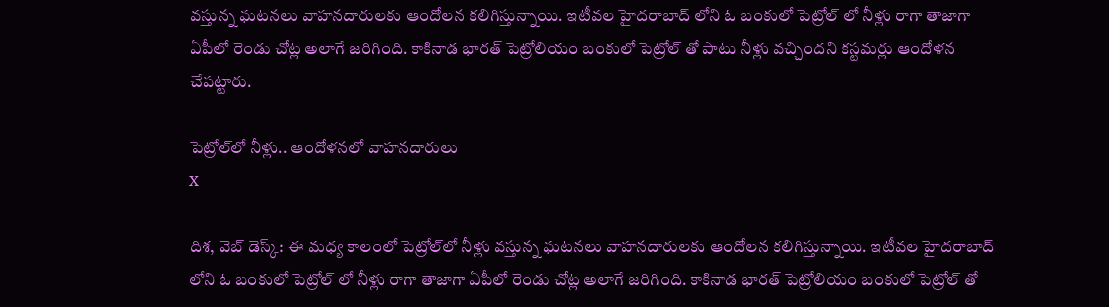వస్తున్న ఘటనలు వాహనదారులకు ఆందోలన కలిగిస్తున్నాయి. ఇటీవల హైదరాబాద్ లోని ఓ బంకులో పెట్రోల్ లో నీళ్లు రాగా తాజాగా ఏపీలో రెండు చోట్ల అలాగే జరిగింది. కాకినాడ భారత్ పెట్రోలియం బంకులో పెట్రోల్ తో పాటు నీళ్లు వచ్చిందని కస్టమర్లు ఆందోళన చేపట్టారు.

పెట్రోల్‌లో నీళ్లు.. ఆందోళనలో వాహనదారులు
X

దిశ, వెబ్ డెస్క్: ఈ మధ్య కాలంలో పెట్రోల్‌లో నీళ్లు వస్తున్న ఘటనలు వాహనదారులకు ఆందోలన కలిగిస్తున్నాయి. ఇటీవల హైదరాబాద్ లోని ఓ బంకులో పెట్రోల్ లో నీళ్లు రాగా తాజాగా ఏపీలో రెండు చోట్ల అలాగే జరిగింది. కాకినాడ భారత్ పెట్రోలియం బంకులో పెట్రోల్ తో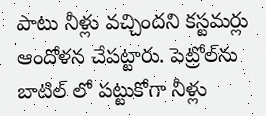పాటు నీళ్లు వచ్చిందని కస్టమర్లు ఆందోళన చేపట్టారు. పెట్రోల్‌ను బాటిల్ లో పట్టుకోగా నీళ్లు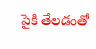పైకి తేలడంతో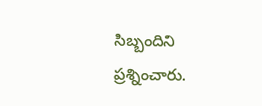సిబ్బందిని ప్రశ్నించారు.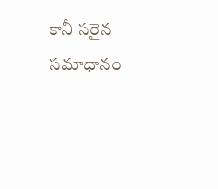కానీ సరైన సమాధానం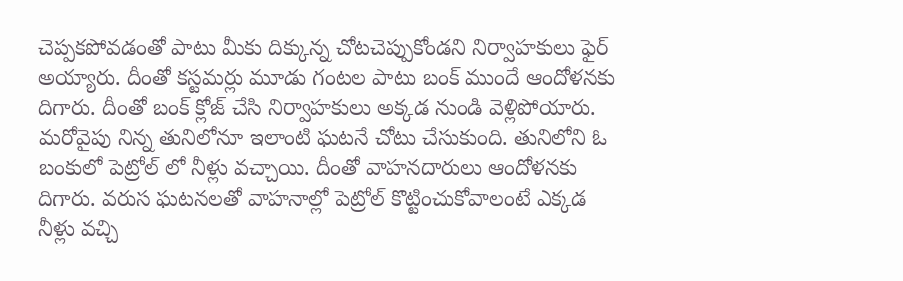చెప్పకపోవడంతో పాటు మీకు దిక్కున్న చోటచెప్పుకోండని నిర్వాహకులు ఫైర్ అయ్యారు. దీంతో కస్టమర్లు మూడు గంటల పాటు బంక్ ముందే ఆందోళనకు దిగారు. దీంతో బంక్ క్లోజ్ చేసి నిర్వాహకులు అక్కడ నుండి వెళ్లిపోయారు. మరోవైపు నిన్న తునిలోనూ ఇలాంటి ఘటనే చోటు చేసుకుంది. తునిలోని ఓ బంకులో పెట్రోల్ లో నీళ్లు వచ్చాయి. దీంతో వాహనదారులు ఆందోళనకు దిగారు. వరుస ఘటనలతో వాహనాల్లో పెట్రోల్ కొట్టించుకోవాలంటే ఎక్కడ నీళ్లు వచ్చి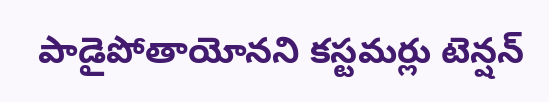పాడైపోతాయోనని కస్టమర్లు టెన్షన్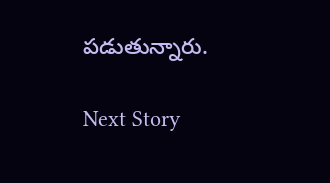పడుతున్నారు.

Next Story